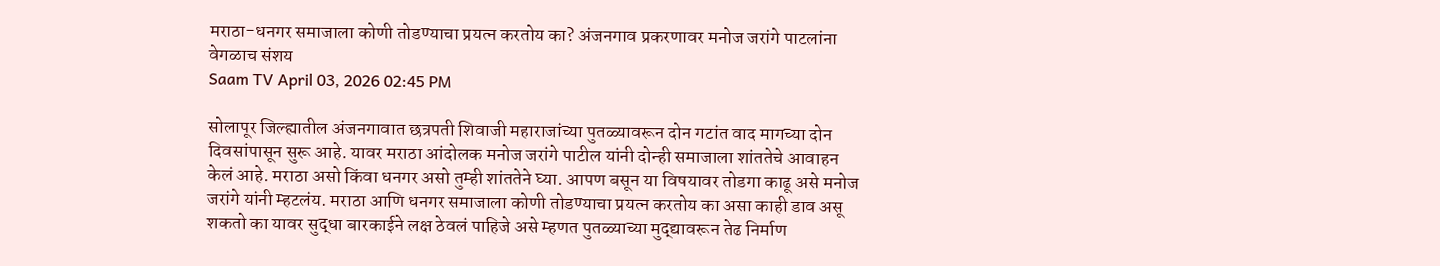मराठा-धनगर समाजाला कोणी तोडण्याचा प्रयत्न करतोय का? अंजनगाव प्रकरणावर मनोज जरांगे पाटलांना वेगळाच संशय
Saam TV April 03, 2026 02:45 PM

सोलापूर जिल्ह्यातील अंजनगावात छत्रपती शिवाजी महाराजांच्या पुतळ्यावरून दोन गटांत वाद मागच्या दोन दिवसांपासून सुरू आहे. यावर मराठा आंदोलक मनोज जरांगे पाटील यांनी दोन्ही समाजाला शांततेचे आवाहन केलं आहे. मराठा असो किंवा धनगर असो तुम्ही शांततेने घ्या. आपण बसून या विषयावर तोडगा काढू असे मनोज जरांगे यांनी म्हटलंय. मराठा आणि धनगर समाजाला कोणी तोडण्याचा प्रयत्न करतोय का असा काही डाव असू शकतो का यावर सुद्धा बारकाईने लक्ष ठेवलं पाहिजे असे म्हणत पुतळ्याच्या मुद्द्यावरून तेढ निर्माण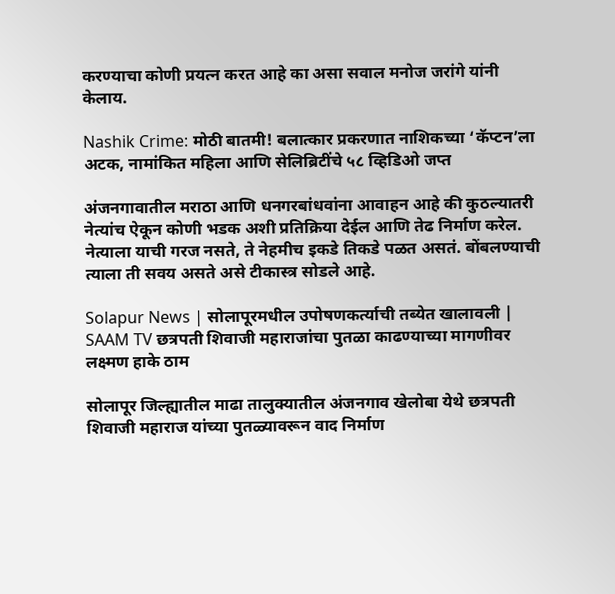करण्याचा कोणी प्रयत्न करत आहे का असा सवाल मनोज जरांगे यांनी केलाय.

Nashik Crime: मोठी बातमी! बलात्कार प्रकरणात नाशिकच्या ‘कॅप्टन’ला अटक, नामांकित महिला आणि सेलिब्रिटींचे ५८ व्हिडिओ जप्त

अंजनगावातील मराठा आणि धनगरबांधवांना आवाहन आहे की कुठल्यातरी नेत्यांच ऐकून कोणी भडक अशी प्रतिक्रिया देईल आणि तेढ निर्माण करेल. नेत्याला याची गरज नसते, ते नेहमीच इकडे तिकडे पळत असतं. बोंबलण्याची त्याला ती सवय असते असे टीकास्त्र सोडले आहे.

Solapur News | सोलापूरमधील उपोषणकर्त्याची तब्येत खालावली | SAAM TV छत्रपती शिवाजी महाराजांचा पुतळा काढण्याच्या मागणीवर लक्ष्मण हाके ठाम

सोलापूर जिल्ह्यातील माढा तालुक्यातील अंजनगाव खेलोबा येथे छत्रपती शिवाजी महाराज यांच्या पुतळ्यावरून वाद निर्माण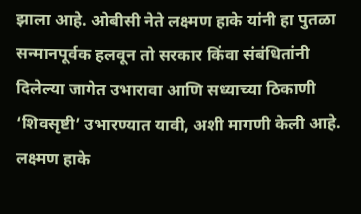झाला आहे. ओबीसी नेते लक्ष्मण हाके यांनी हा पुतळा सन्मानपूर्वक हलवून तो सरकार किंवा संबंधितांनी दिलेल्या जागेत उभारावा आणि सध्याच्या ठिकाणी ‘शिवसृष्टी’ उभारण्यात यावी, अशी मागणी केली आहे. लक्ष्मण हाके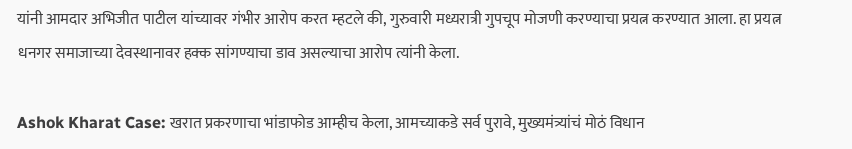यांनी आमदार अभिजीत पाटील यांच्यावर गंभीर आरोप करत म्हटले की, गुरुवारी मध्यरात्री गुपचूप मोजणी करण्याचा प्रयत्न करण्यात आला. हा प्रयत्न धनगर समाजाच्या देवस्थानावर हक्क सांगण्याचा डाव असल्याचा आरोप त्यांनी केला.

Ashok Kharat Case: खरात प्रकरणाचा भांडाफोड आम्हीच केला, आमच्याकडे सर्व पुरावे, मुख्यमंत्र्यांचं मोठं विधान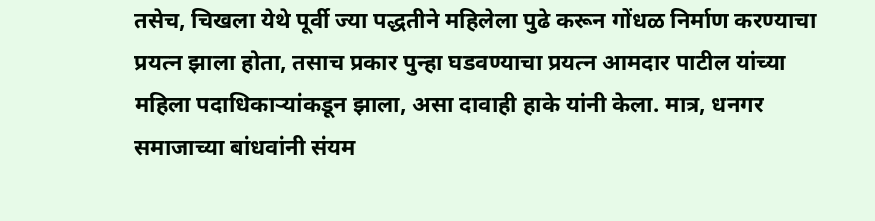तसेच, चिखला येथे पूर्वी ज्या पद्धतीने महिलेला पुढे करून गोंधळ निर्माण करण्याचा प्रयत्न झाला होता, तसाच प्रकार पुन्हा घडवण्याचा प्रयत्न आमदार पाटील यांच्या महिला पदाधिकाऱ्यांकडून झाला, असा दावाही हाके यांनी केला. मात्र, धनगर समाजाच्या बांधवांनी संयम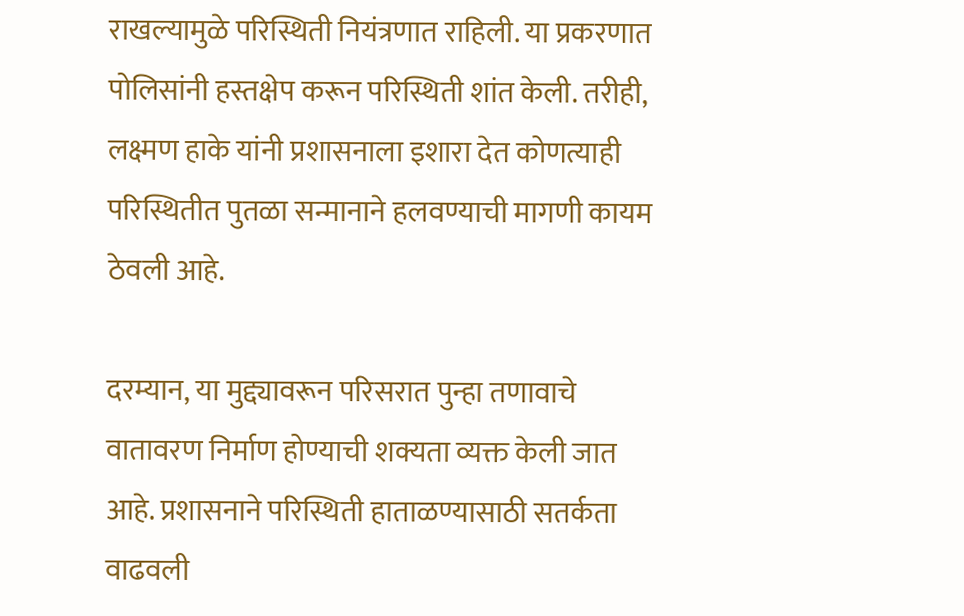राखल्यामुळे परिस्थिती नियंत्रणात राहिली. या प्रकरणात पोलिसांनी हस्तक्षेप करून परिस्थिती शांत केली. तरीही, लक्ष्मण हाके यांनी प्रशासनाला इशारा देत कोणत्याही परिस्थितीत पुतळा सन्मानाने हलवण्याची मागणी कायम ठेवली आहे.

दरम्यान, या मुद्द्यावरून परिसरात पुन्हा तणावाचे वातावरण निर्माण होण्याची शक्यता व्यक्त केली जात आहे. प्रशासनाने परिस्थिती हाताळण्यासाठी सतर्कता वाढवली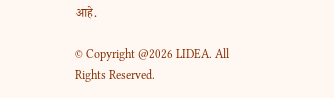आहे.

© Copyright @2026 LIDEA. All Rights Reserved.